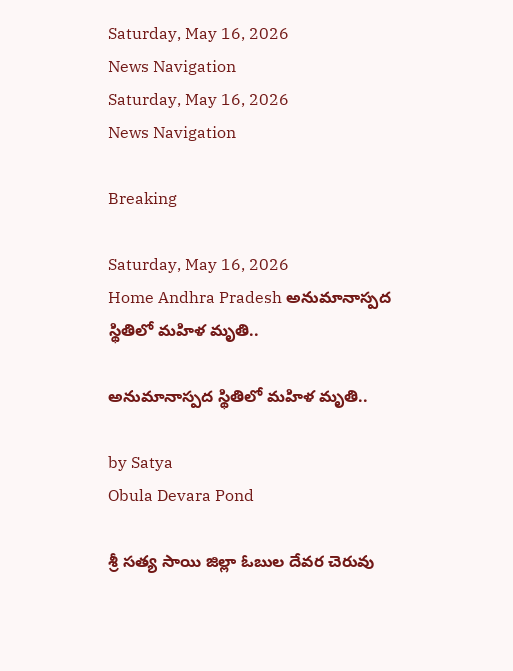Saturday, May 16, 2026
News Navigation
Saturday, May 16, 2026
News Navigation

Breaking

Saturday, May 16, 2026
Home Andhra Pradesh అనుమానాస్పద స్థితిలో మహిళ మృతి..

అనుమానాస్పద స్థితిలో మహిళ మృతి..

by Satya
Obula Devara Pond

శ్రీ సత్య సాయి జిల్లా ఓబుల దేవర చెరువు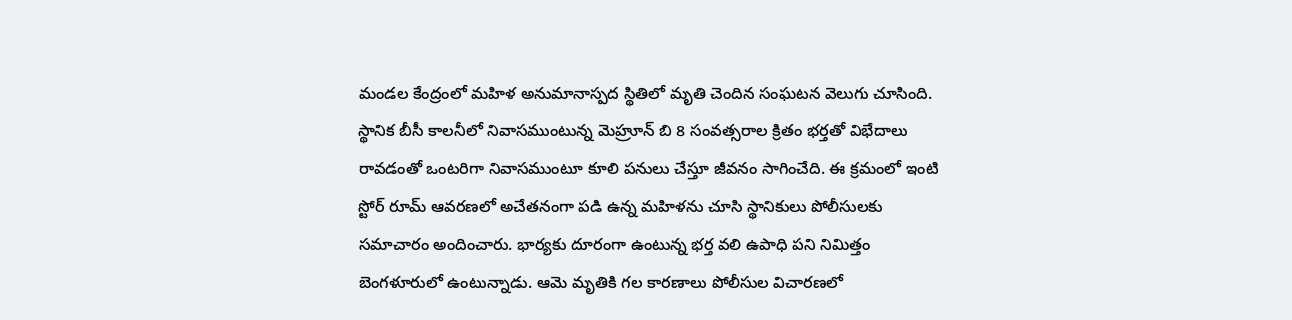మండల కేంద్రంలో మహిళ అనుమానాస్పద స్థితిలో మృతి చెందిన సంఘటన వెలుగు చూసింది. స్థానిక బీసీ కాలనీలో నివాసముంటున్న మెహ్రూన్ బి 8 సంవత్సరాల క్రితం భర్తతో విభేదాలు రావడంతో ఒంటరిగా నివాసముంటూ కూలి పనులు చేస్తూ జీవనం సాగించేది. ఈ క్రమంలో ఇంటి స్టోర్ రూమ్ ఆవరణలో అచేతనంగా పడి ఉన్న మహిళను చూసి స్థానికులు పోలీసులకు సమాచారం అందించారు. భార్యకు దూరంగా ఉంటున్న భర్త వలి ఉపాధి పని నిమిత్తం బెంగళూరులో ఉంటున్నాడు. ఆమె మృతికి గల కారణాలు పోలీసుల విచారణలో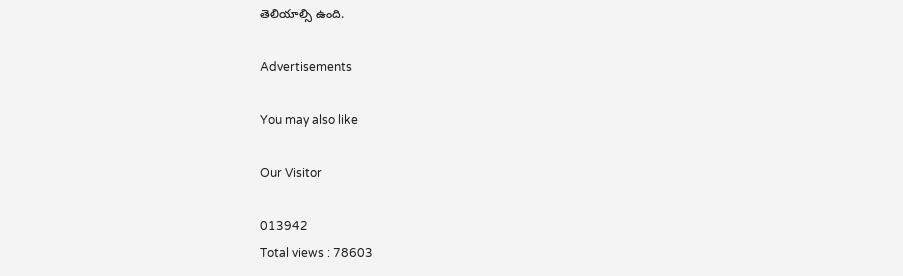తెలియాల్సి ఉంది.

Advertisements

You may also like

Our Visitor

013942
Total views : 78603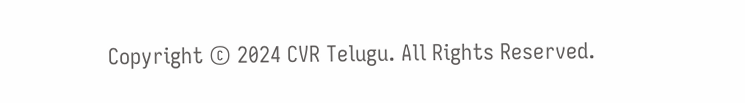Copyright © 2024 CVR Telugu. All Rights Reserved.